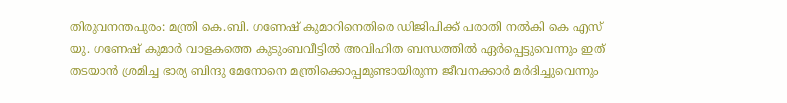തിരുവനന്തപുരം: മന്ത്രി കെ.ബി. ഗണേഷ് കുമാറിനെതിരെ ഡിജിപിക്ക് പരാതി നൽകി കെ എസ് യു. ഗണേഷ് കുമാർ വാളകത്തെ കുടുംബവീട്ടിൽ അവിഹിത ബന്ധത്തിൽ ഏർപ്പെട്ടുവെന്നും ഇത് തടയാൻ ശ്രമിച്ച ഭാര്യ ബിന്ദു മേനോനെ മന്ത്രിക്കൊപ്പമുണ്ടായിരുന്ന ജീവനക്കാർ മർദിച്ചുവെന്നും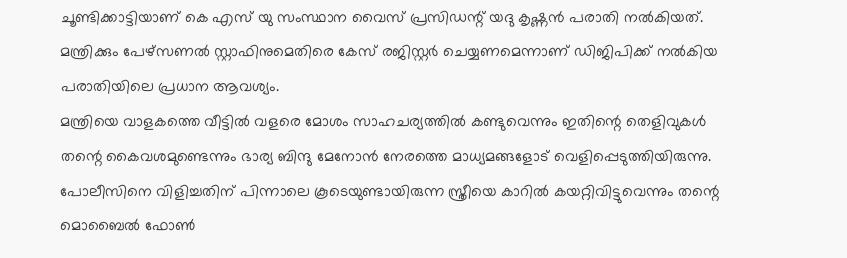ചൂണ്ടിക്കാട്ടിയാണ് കെ എസ് യു സംസ്ഥാന വൈസ് പ്രസിഡന്റ് യദു കൃഷ്ണൻ പരാതി നൽകിയത്. മന്ത്രിക്കും പേഴ്സണൽ സ്റ്റാഫിനുമെതിരെ കേസ് രജിസ്റ്റർ ചെയ്യണമെന്നാണ് ഡിജിപിക്ക് നൽകിയ പരാതിയിലെ പ്രധാന ആവശ്യം.
മന്ത്രിയെ വാളകത്തെ വീട്ടിൽ വളരെ മോശം സാഹചര്യത്തിൽ കണ്ടുവെന്നും ഇതിന്റെ തെളിവുകൾ തന്റെ കൈവശമുണ്ടെന്നും ഭാര്യ ബിന്ദു മേനോൻ നേരത്തെ മാധ്യമങ്ങളോട് വെളിപ്പെടുത്തിയിരുന്നു. പോലീസിനെ വിളിച്ചതിന് പിന്നാലെ കൂടെയുണ്ടായിരുന്ന സ്ത്രീയെ കാറിൽ കയറ്റിവിട്ടുവെന്നും തന്റെ മൊബൈൽ ഫോൺ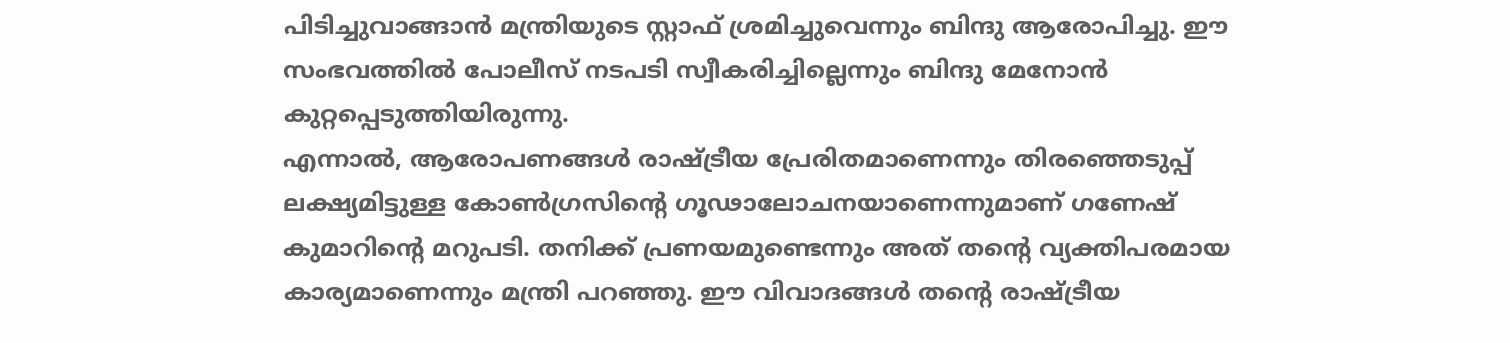പിടിച്ചുവാങ്ങാൻ മന്ത്രിയുടെ സ്റ്റാഫ് ശ്രമിച്ചുവെന്നും ബിന്ദു ആരോപിച്ചു. ഈ സംഭവത്തിൽ പോലീസ് നടപടി സ്വീകരിച്ചില്ലെന്നും ബിന്ദു മേനോൻ കുറ്റപ്പെടുത്തിയിരുന്നു.
എന്നാൽ, ആരോപണങ്ങൾ രാഷ്ട്രീയ പ്രേരിതമാണെന്നും തിരഞ്ഞെടുപ്പ് ലക്ഷ്യമിട്ടുള്ള കോൺഗ്രസിന്റെ ഗൂഢാലോചനയാണെന്നുമാണ് ഗണേഷ് കുമാറിന്റെ മറുപടി. തനിക്ക് പ്രണയമുണ്ടെന്നും അത് തന്റെ വ്യക്തിപരമായ കാര്യമാണെന്നും മന്ത്രി പറഞ്ഞു. ഈ വിവാദങ്ങൾ തന്റെ രാഷ്ട്രീയ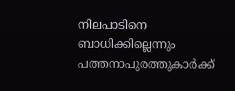നിലപാടിനെ ബാധിക്കില്ലെന്നും പത്തനാപുരത്തുകാർക്ക്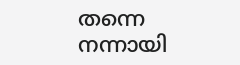തന്നെ നന്നായി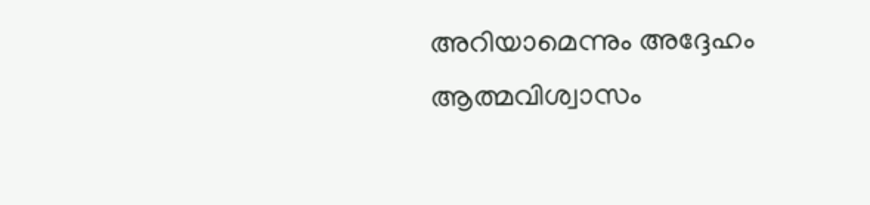അറിയാമെന്നും അദ്ദേഹം ആത്മവിശ്വാസം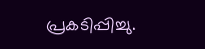പ്രകടിപ്പിച്ചു.